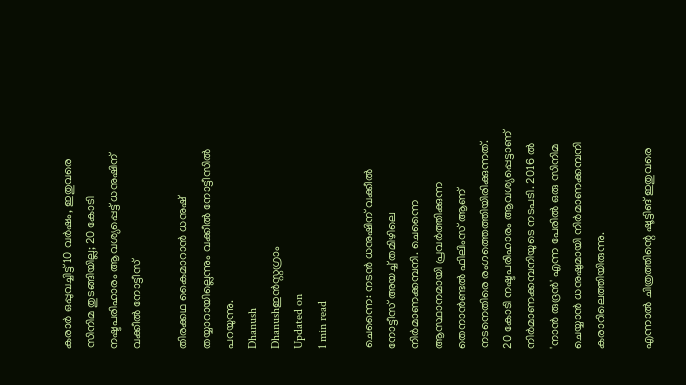കരാർ ഒപ്പുവച്ചിട്ട് 10 വർഷം, ഇതുവരെ സിനിമ തുടങ്ങിയില്ല; 20 കോടി നഷ്ടപരിഹാരം ആവശ്യപ്പെട്ട് ധനുഷിന് വക്കീൽ നോട്ടീസ്

തിരക്കഥ കൈമാറാൻ ധനുഷ് തയ്യാറായില്ലെന്നും വക്കീൽ നോട്ടീസിൽ പറയുന്നു.
Dhanush
Dhanushഇൻസ്റ്റഗ്രാം
Updated on
1 min read

ചെന്നൈ: നടൻ ധനുഷിന് വക്കീൽ നോട്ടീസ് അയച്ച് തമിഴിലെ നിർമാണക്കമ്പനി. ചെന്നൈ ആസ്ഥാനമായി പ്രവർത്തിക്കുന്ന തെനാൻണ്ടൽ ഫിലിംസ് ആണ് നടനെതിരെ രംഗത്തെത്തിയിരിക്കുന്നത്. 20 കോടി നഷ്ടപരിഹാരം ആവശ്യപ്പെട്ടാണ് നിർമാണക്കമ്പനിയുടെ നടപടി. 2016 ൽ 'നാൻ രുദ്രൻ' എന്ന പേരിൽ ഒരു സിനിമ ചെയ്യാൻ ധനുഷുമായി നിർമാണക്കമ്പനി കരാറിലെത്തിയിരുന്നു.

എന്നാൽ ചിത്രത്തിന്റെ ഷൂട്ടിങ് ഇതുവരെ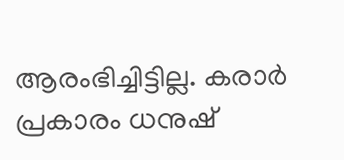ആരംഭിച്ചിട്ടില്ല. കരാർ പ്രകാരം ധനുഷ്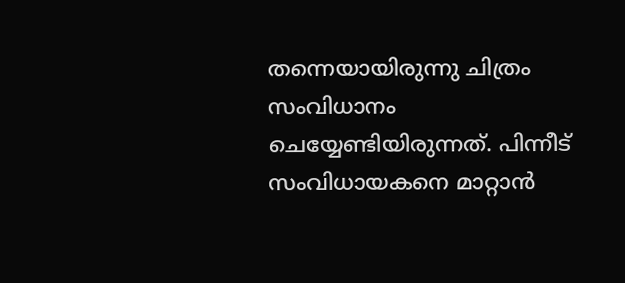തന്നെയായിരുന്നു ചിത്രം സംവിധാനം ചെയ്യേണ്ടിയിരുന്നത്. പിന്നീട് സംവിധായകനെ മാറ്റാൻ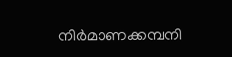നിർമാണക്കമ്പനി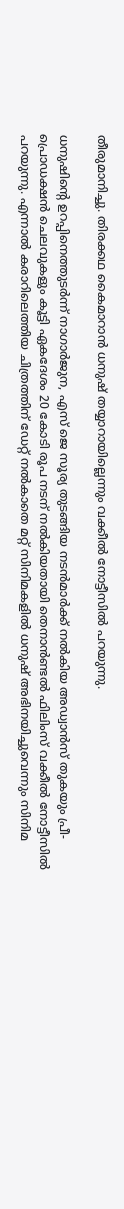തീരുമാനിച്ചു. തിരക്കഥ കൈമാറാൻ ധനുഷ് തയ്യാറായില്ലെന്നും വക്കീൽ നോട്ടീസിൽ പറയുന്നു.

ധനുഷിന്റെ ഉറപ്പിനെത്തുടർന്ന് നാഗാർജുന, എസ് ജെ സൂര്യ തുടങ്ങിയ നടൻമാർക്ക് നൽകിയ അഡ്വാൻസ് തുകയും പ്രീ-പ്രൊഡക്ഷൻ ചെലവുകളും കൂട്ടി ഏകദേശം 20 കോടി രൂപ നടന് നൽകിയതായി തെനാൻണ്ടൽ ഫിലിംസ് വക്കീൽ നോട്ടീസിൽ പറയുന്നു. എന്നാൽ കരാറിലെത്തിയ ചിത്രത്തിന് ഡേറ്റ് നൽകാതെ മറ്റ് സിനിമകളിൽ ധനുഷ് അഭിനയിച്ചുവെന്നും സിനിമ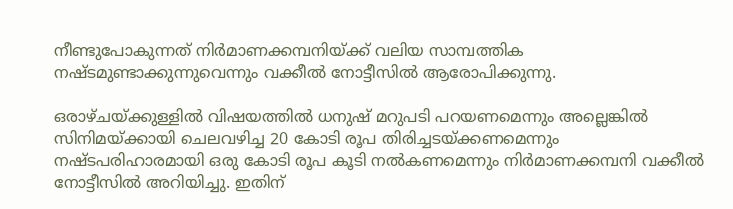നീണ്ടുപോകുന്നത് നിർമാണക്കമ്പനിയ്ക്ക് വലിയ സാമ്പത്തിക നഷ്ടമുണ്ടാക്കുന്നുവെന്നും വക്കീൽ നോട്ടീസിൽ ആരോപിക്കുന്നു.

ഒരാഴ്ചയ്ക്കുള്ളിൽ വിഷയത്തിൽ ധനുഷ് മറുപടി പറയണമെന്നും അല്ലെങ്കിൽ സിനിമയ്ക്കായി ചെലവഴിച്ച 20 കോടി രൂപ തിരിച്ചടയ്ക്കണമെന്നും നഷ്ടപരിഹാരമായി ഒരു കോടി രൂപ കൂടി നൽകണമെന്നും നിർമാണക്കമ്പനി വക്കീൽ നോട്ടീസിൽ അറിയിച്ചു. ഇതിന്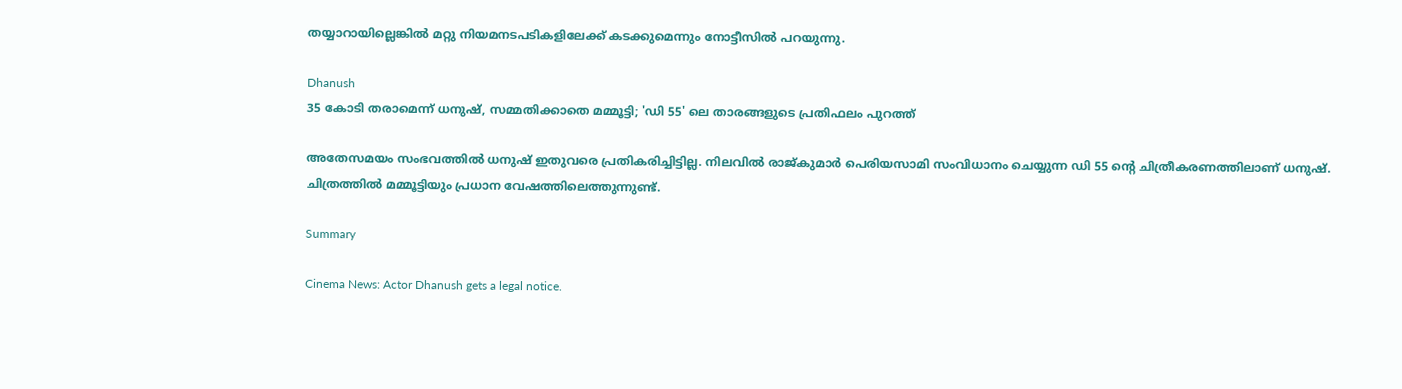തയ്യാറായില്ലെങ്കിൽ മറ്റു നിയമനടപടികളിലേക്ക് കടക്കുമെന്നും നോട്ടീസിൽ പറയുന്നു.

Dhanush
35 കോടി തരാമെന്ന് ധനുഷ്, സമ്മതിക്കാതെ മമ്മൂട്ടി; 'ഡി 55' ലെ താരങ്ങളുടെ പ്രതിഫലം പുറത്ത്

അതേസമയം സംഭവത്തിൽ ധനുഷ് ഇതുവരെ പ്രതികരിച്ചിട്ടില്ല. നിലവിൽ രാജ്കുമാർ പെരിയസാമി സംവിധാനം ചെയ്യുന്ന ഡി 55 ന്റെ ചിത്രീകരണത്തിലാണ് ധനുഷ്. ചിത്രത്തിൽ മമ്മൂട്ടിയും പ്രധാന വേഷത്തിലെത്തുന്നുണ്ട്.

Summary

Cinema News: Actor Dhanush gets a legal notice.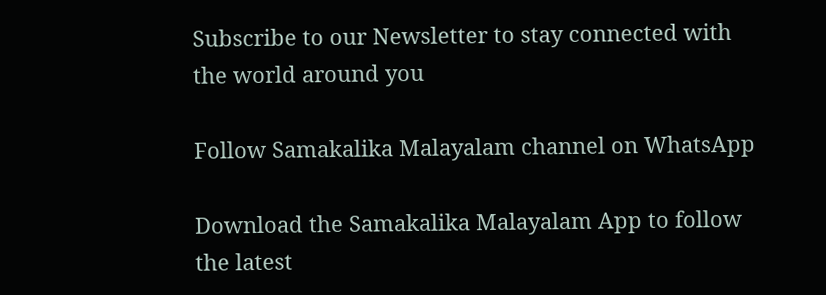Subscribe to our Newsletter to stay connected with the world around you

Follow Samakalika Malayalam channel on WhatsApp

Download the Samakalika Malayalam App to follow the latest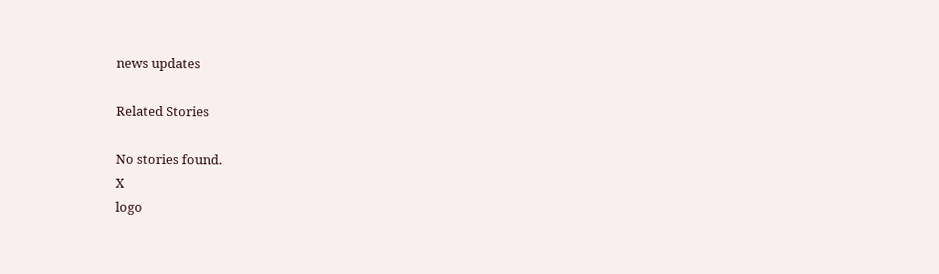news updates

Related Stories

No stories found.
X
logo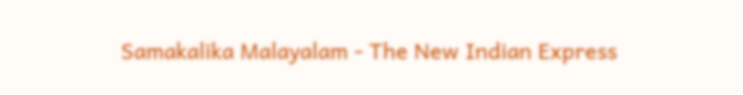Samakalika Malayalam - The New Indian Express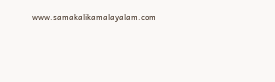www.samakalikamalayalam.com